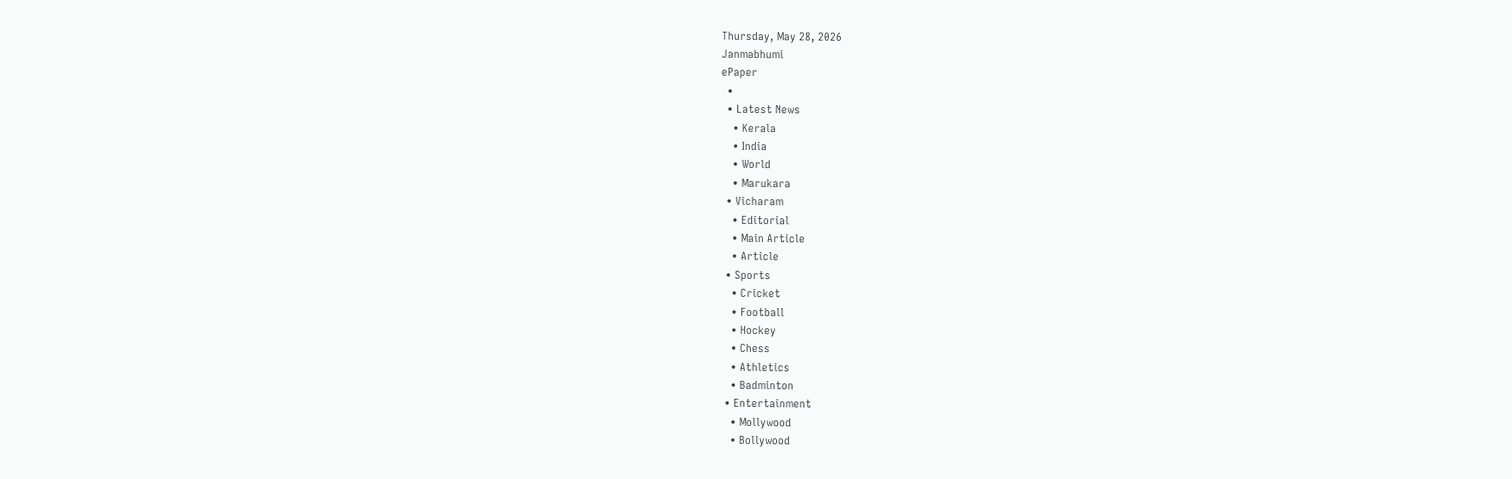Thursday, May 28, 2026
Janmabhumi
ePaper
  •
  • Latest News
    • Kerala
    • India
    • World
    • Marukara
  • Vicharam
    • Editorial
    • Main Article
    • Article
  • Sports
    • Cricket
    • Football
    • Hockey
    • Chess
    • Athletics
    • Badminton
  • Entertainment
    • Mollywood
    • Bollywood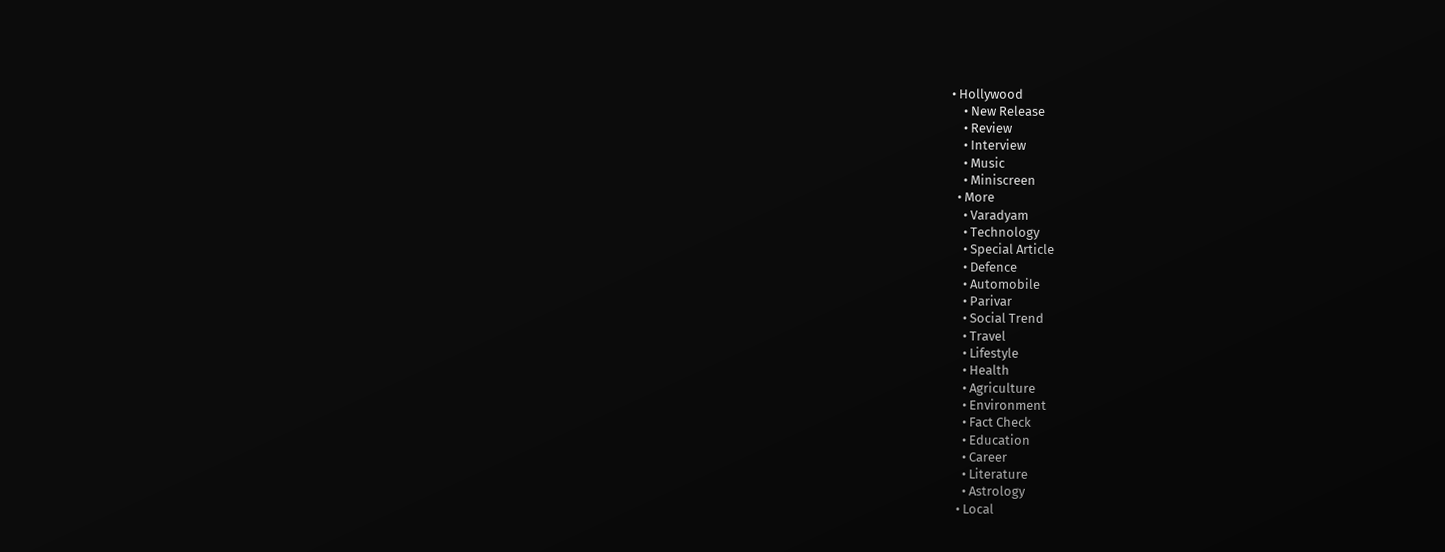• Hollywood
    • New Release
    • Review
    • Interview
    • Music
    • Miniscreen
  • More
    • Varadyam
    • Technology
    • Special Article
    • Defence
    • Automobile
    • Parivar
    • Social Trend
    • Travel
    • Lifestyle
    • Health
    • Agriculture
    • Environment
    • Fact Check
    • Education
    • Career
    • Literature
    • Astrology
  • Local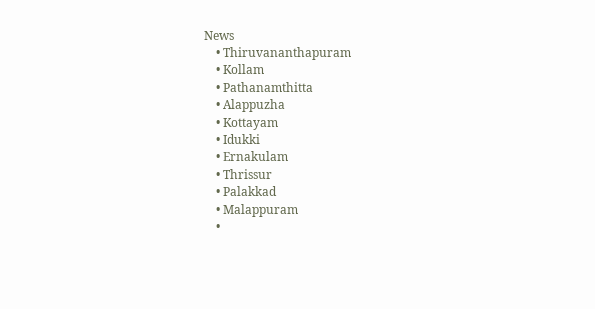News
    • Thiruvananthapuram
    • Kollam
    • Pathanamthitta
    • Alappuzha
    • Kottayam
    • Idukki
    • Ernakulam
    • Thrissur
    • Palakkad
    • Malappuram
    •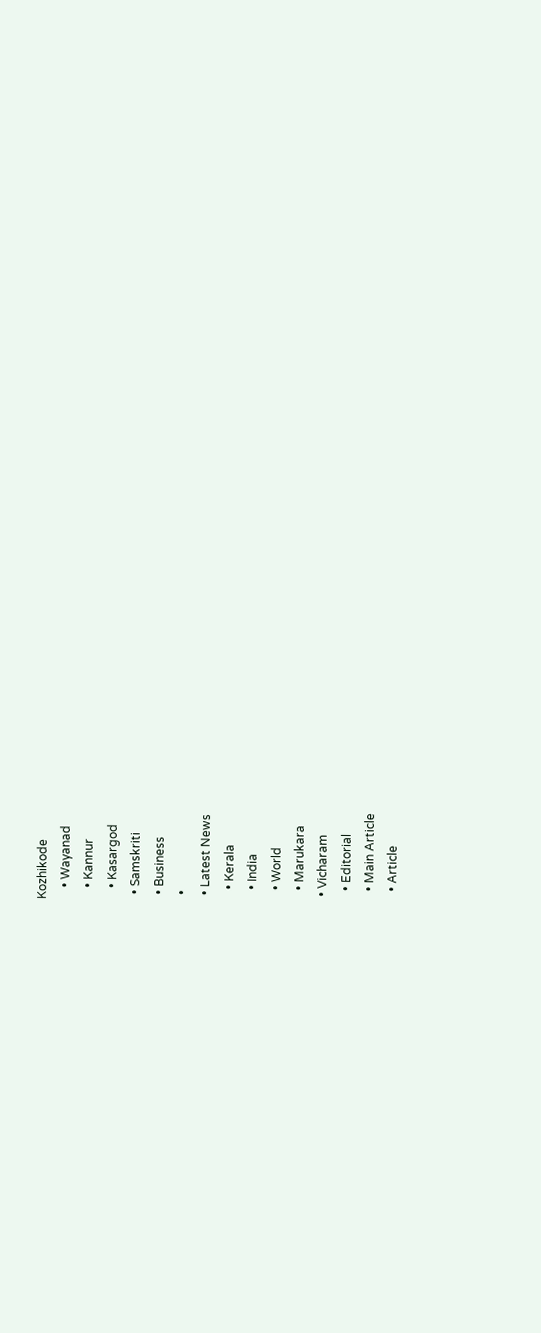Kozhikode
    • Wayanad
    • Kannur
    • Kasargod
  • Samskriti
  • Business
  •
  • Latest News
    • Kerala
    • India
    • World
    • Marukara
  • Vicharam
    • Editorial
    • Main Article
    • Article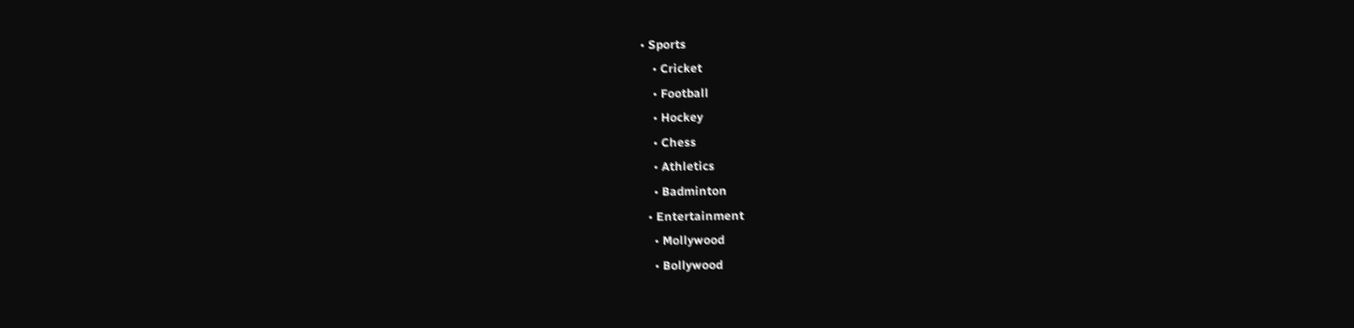• Sports
    • Cricket
    • Football
    • Hockey
    • Chess
    • Athletics
    • Badminton
  • Entertainment
    • Mollywood
    • Bollywood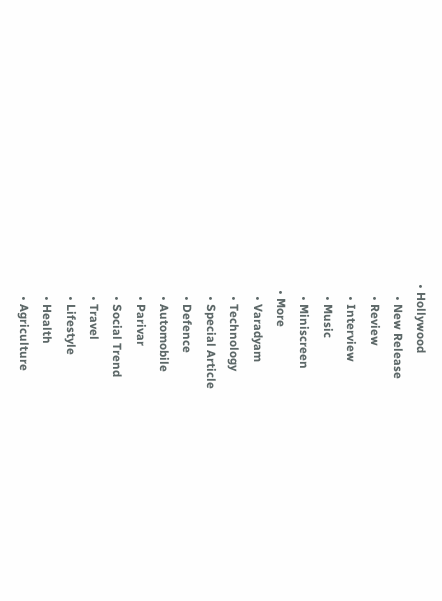• Hollywood
    • New Release
    • Review
    • Interview
    • Music
    • Miniscreen
  • More
    • Varadyam
    • Technology
    • Special Article
    • Defence
    • Automobile
    • Parivar
    • Social Trend
    • Travel
    • Lifestyle
    • Health
    • Agriculture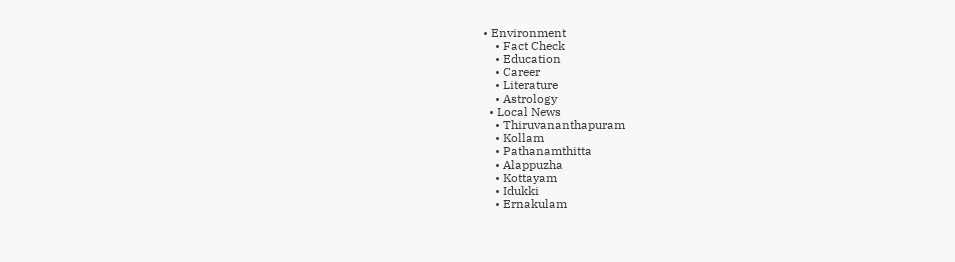• Environment
    • Fact Check
    • Education
    • Career
    • Literature
    • Astrology
  • Local News
    • Thiruvananthapuram
    • Kollam
    • Pathanamthitta
    • Alappuzha
    • Kottayam
    • Idukki
    • Ernakulam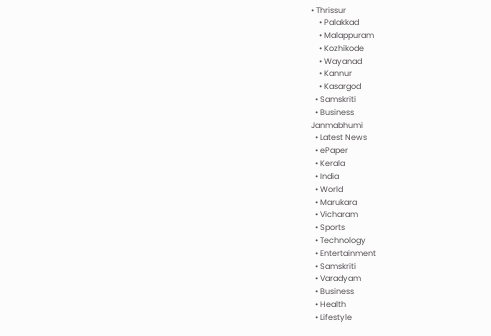• Thrissur
    • Palakkad
    • Malappuram
    • Kozhikode
    • Wayanad
    • Kannur
    • Kasargod
  • Samskriti
  • Business
Janmabhumi
  • Latest News
  • ePaper
  • Kerala
  • India
  • World
  • Marukara
  • Vicharam
  • Sports
  • Technology
  • Entertainment
  • Samskriti
  • Varadyam
  • Business
  • Health
  • Lifestyle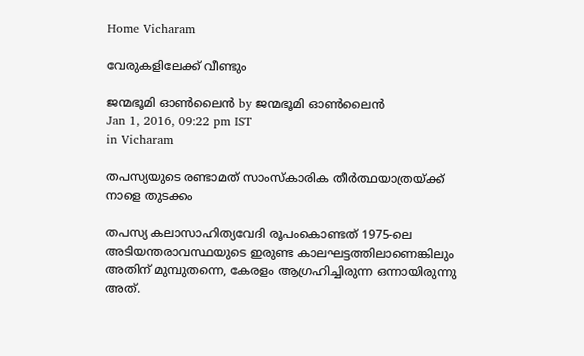Home Vicharam

വേരുകളിലേക്ക് വീണ്ടും

ജന്മഭൂമി ഓണ്‍ലൈന്‍ by ജന്മഭൂമി ഓണ്‍ലൈന്‍
Jan 1, 2016, 09:22 pm IST
in Vicharam

തപസ്യയുടെ രണ്ടാമത് സാംസ്‌കാരിക തീര്‍ത്ഥയാത്രയ്‌ക്ക് നാളെ തുടക്കം

തപസ്യ കലാസാഹിത്യവേദി രൂപംകൊണ്ടത് 1975-ലെ അടിയന്തരാവസ്ഥയുടെ ഇരുണ്ട കാലഘട്ടത്തിലാണെങ്കിലും അതിന് മുമ്പുതന്നെ, കേരളം ആഗ്രഹിച്ചിരുന്ന ഒന്നായിരുന്നു അത്.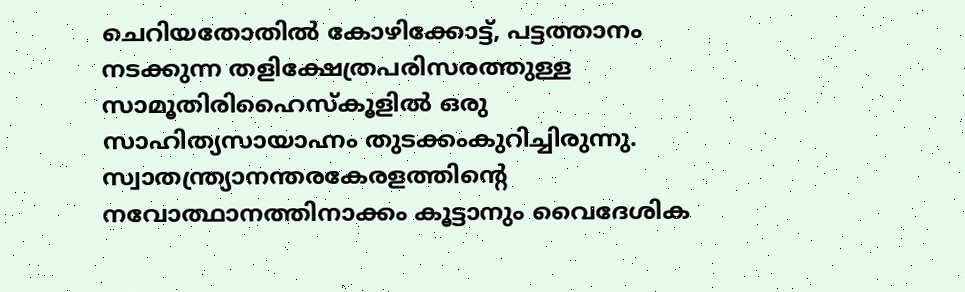ചെറിയതോതില്‍ കോഴിക്കോട്ട്, പട്ടത്താനം നടക്കുന്ന തളിക്ഷേത്രപരിസരത്തുള്ള സാമൂതിരിഹൈസ്‌കൂളില്‍ ഒരു സാഹിത്യസായാഹ്നം തുടക്കംകുറിച്ചിരുന്നു. സ്വാതന്ത്ര്യാനന്തരകേരളത്തിന്റെ നവോത്ഥാനത്തിനാക്കം കൂട്ടാനും വൈദേശിക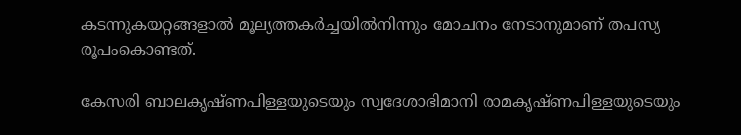കടന്നുകയറ്റങ്ങളാല്‍ മൂല്യത്തകര്‍ച്ചയില്‍നിന്നും മോചനം നേടാനുമാണ് തപസ്യ രൂപംകൊണ്ടത്.

കേസരി ബാലകൃഷ്ണപിള്ളയുടെയും സ്വദേശാഭിമാനി രാമകൃഷ്ണപിള്ളയുടെയും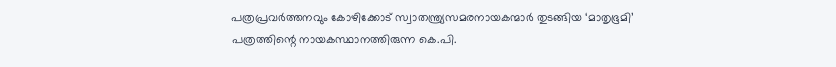പത്രപ്രവര്‍ത്തനവും കോഴിക്കോട് സ്വാതന്ത്ര്യസമരനായകന്മാര്‍ തുടങ്ങിയ ‘മാതൃഭൂമി’ പത്രത്തിന്റെ നായകസ്ഥാനത്തിരുന്ന കെ.പി.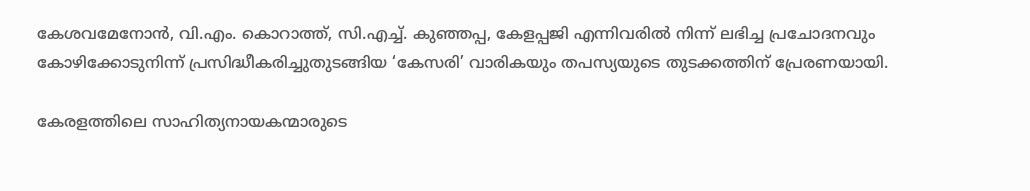കേശവമേനോന്‍, വി.എം. കൊറാത്ത്, സി.എച്ച്. കുഞ്ഞപ്പ, കേളപ്പജി എന്നിവരില്‍ നിന്ന് ലഭിച്ച പ്രചോദനവും കോഴിക്കോടുനിന്ന് പ്രസിദ്ധീകരിച്ചുതുടങ്ങിയ ‘കേസരി’ വാരികയും തപസ്യയുടെ തുടക്കത്തിന് പ്രേരണയായി.

കേരളത്തിലെ സാഹിത്യനായകന്മാരുടെ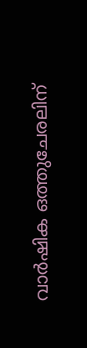വാര്‍ഷിക ഒത്തുചേരലിന്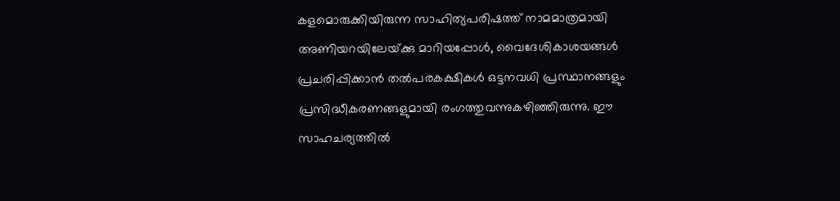കളമൊരുക്കിയിരുന്ന സാഹിത്യപരിഷത്ത് നാമമാത്രമായി അണിയറയിലേയ്‌ക്കു മാറിയപ്പോള്‍, വൈദേശികാശയങ്ങള്‍ പ്രചരിപ്പിക്കാന്‍ തല്‍പരകക്ഷികള്‍ ഒട്ടനവധി പ്രസ്ഥാനങ്ങളും പ്രസിദ്ധീകരണങ്ങളുമായി രംഗത്തുവന്നുകഴിഞ്ഞിരുന്നു. ഈ സാഹചര്യത്തില്‍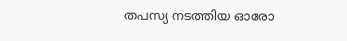തപസ്യ നടത്തിയ ഓരോ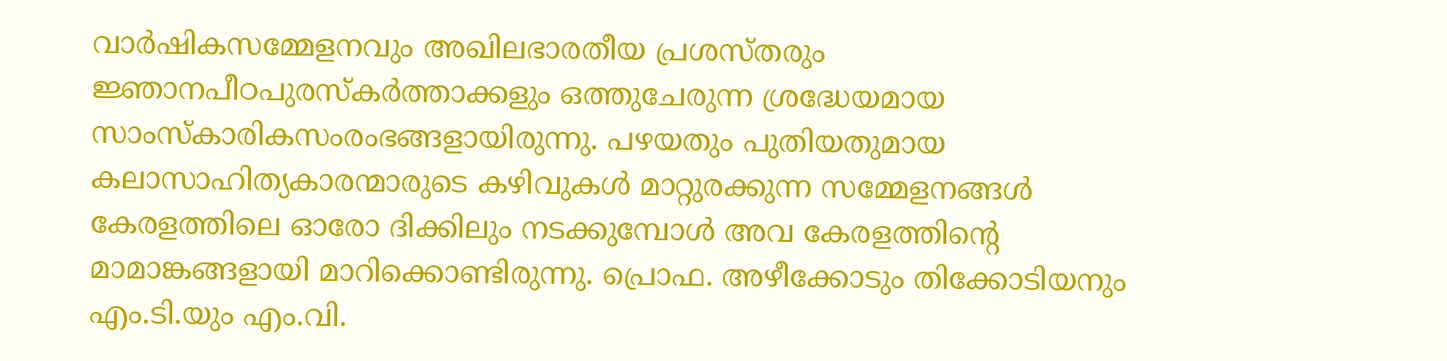വാര്‍ഷികസമ്മേളനവും അഖിലഭാരതീയ പ്രശസ്തരും ജ്ഞാനപീഠപുരസ്‌കര്‍ത്താക്കളും ഒത്തുചേരുന്ന ശ്രദ്ധേയമായ സാംസ്‌കാരികസംരംഭങ്ങളായിരുന്നു. പഴയതും പുതിയതുമായ കലാസാഹിത്യകാരന്മാരുടെ കഴിവുകള്‍ മാറ്റുരക്കുന്ന സമ്മേളനങ്ങള്‍ കേരളത്തിലെ ഓരോ ദിക്കിലും നടക്കുമ്പോള്‍ അവ കേരളത്തിന്റെ മാമാങ്കങ്ങളായി മാറിക്കൊണ്ടിരുന്നു. പ്രൊഫ. അഴീക്കോടും തിക്കോടിയനും എം.ടി.യും എം.വി.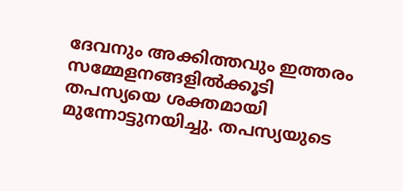ദേവനും അക്കിത്തവും ഇത്തരം സമ്മേളനങ്ങളില്‍ക്കൂടി തപസ്യയെ ശക്തമായി മുന്നോട്ടുനയിച്ചു. തപസ്യയുടെ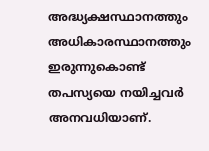അദ്ധ്യക്ഷസ്ഥാനത്തും അധികാരസ്ഥാനത്തും ഇരുന്നുകൊണ്ട് തപസ്യയെ നയിച്ചവര്‍ അനവധിയാണ്.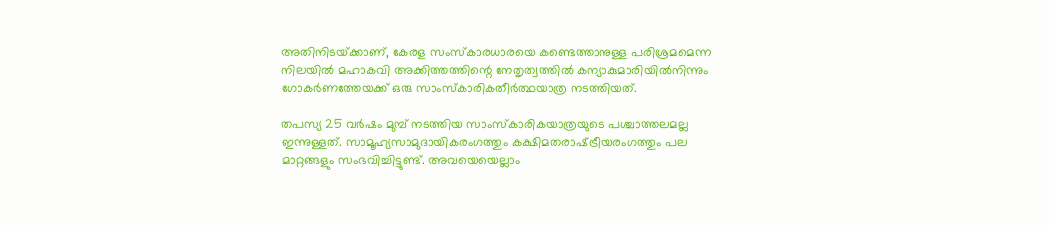അതിനിടയ്‌ക്കാണ്, കേരള സംസ്‌കാരധാരയെ കണ്ടെത്താനുള്ള പരിശ്രമമെന്ന നിലയില്‍ മഹാകവി അക്കിത്തത്തിന്റെ നേതൃത്വത്തില്‍ കന്യാകുമാരിയില്‍നിന്നും ഗോകര്‍ണത്തേയക്ക് ഒരു സാംസ്‌കാരികതീര്‍ത്ഥയാത്ര നടത്തിയത്.

തപസ്യ 25 വര്‍ഷം മുമ്പ് നടത്തിയ സാംസ്‌കാരികയാത്രയുടെ പശ്ചാത്തലമല്ല ഇന്നുള്ളത്. സാമൂഹ്യസാമുദായികരംഗത്തും കക്ഷിമതരാഷ്‌ട്രീയരംഗത്തും പല മാറ്റങ്ങളും സംഭവിച്ചിട്ടുണ്ട്. അവയെയെല്ലാം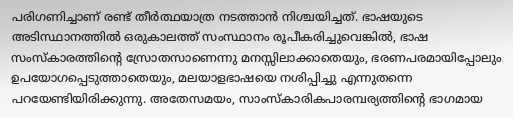പരിഗണിച്ചാണ് രണ്ട് തീര്‍ത്ഥയാത്ര നടത്താന്‍ നിശ്ചയിച്ചത്. ഭാഷയുടെ അടിസ്ഥാനത്തില്‍ ഒരുകാലത്ത് സംസ്ഥാനം രൂപീകരിച്ചുവെങ്കില്‍, ഭാഷ സംസ്‌കാരത്തിന്റെ സ്രോതസാണെന്നു മനസ്സിലാക്കാതെയും, ഭരണപരമായിപ്പോലും ഉപയോഗപ്പെടുത്താതെയും, മലയാളഭാഷയെ നശിപ്പിച്ചു എന്നുതന്നെ പറയേണ്ടിയിരിക്കുന്നു. അതേസമയം, സാംസ്‌കാരികപാരമ്പര്യത്തിന്റെ ഭാഗമായ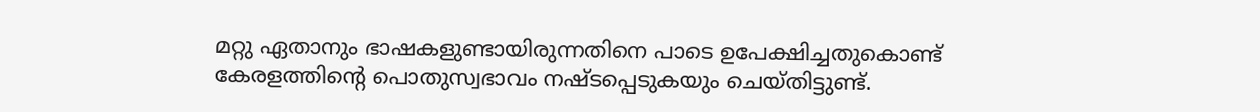മറ്റു ഏതാനും ഭാഷകളുണ്ടായിരുന്നതിനെ പാടെ ഉപേക്ഷിച്ചതുകൊണ്ട് കേരളത്തിന്റെ പൊതുസ്വഭാവം നഷ്ടപ്പെടുകയും ചെയ്തിട്ടുണ്ട്.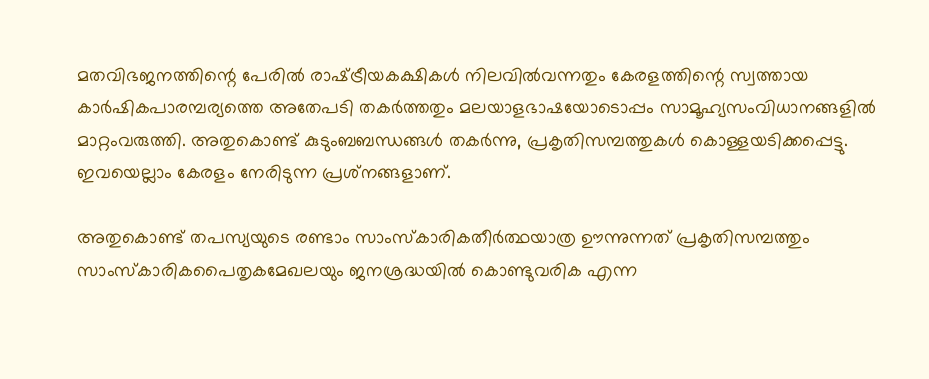മതവിഭജനത്തിന്റെ പേരില്‍ രാഷ്‌ട്രീയകക്ഷികള്‍ നിലവില്‍വന്നതും കേരളത്തിന്റെ സ്വത്തായ കാര്‍ഷികപാരമ്പര്യത്തെ അതേപടി തകര്‍ത്തതും മലയാളഭാഷയോടൊപ്പം സാമൂഹ്യസംവിധാനങ്ങളില്‍ മാറ്റംവരുത്തി. അതുകൊണ്ട് കുടുംബബന്ധങ്ങള്‍ തകര്‍ന്നു, പ്രകൃതിസമ്പത്തുകള്‍ കൊള്ളയടിക്കപ്പെട്ടു. ഇവയെല്ലാം കേരളം നേരിടുന്ന പ്രശ്‌നങ്ങളാണ്.

അതുകൊണ്ട് തപസ്യയുടെ രണ്ടാം സാംസ്‌കാരികതീര്‍ത്ഥയാത്ര ഊന്നുന്നത് പ്രകൃതിസമ്പത്തും സാംസ്‌കാരികപൈതൃകമേഖലയും ജനശ്രദ്ധയില്‍ കൊണ്ടുവരിക എന്ന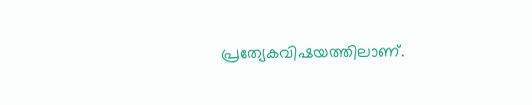പ്രത്യേകവിഷയത്തിലാണ്.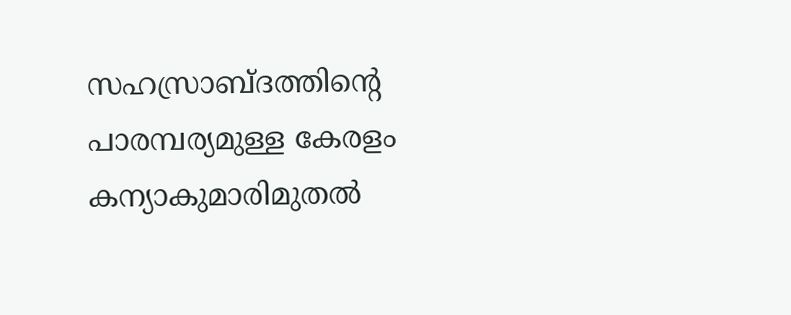സഹസ്രാബ്ദത്തിന്റെ പാരമ്പര്യമുള്ള കേരളം കന്യാകുമാരിമുതല്‍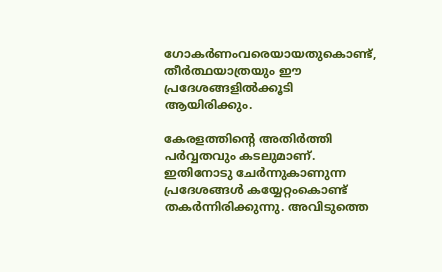ഗോകര്‍ണംവരെയായതുകൊണ്ട്, തീര്‍ത്ഥയാത്രയും ഈ പ്രദേശങ്ങളില്‍ക്കൂടി ആയിരിക്കും.

കേരളത്തിന്റെ അതിര്‍ത്തി പര്‍വ്വതവും കടലുമാണ്. ഇതിനോടു ചേര്‍ന്നുകാണുന്ന പ്രദേശങ്ങള്‍ കയ്യേറ്റംകൊണ്ട് തകര്‍ന്നിരിക്കുന്നു. അവിടുത്തെ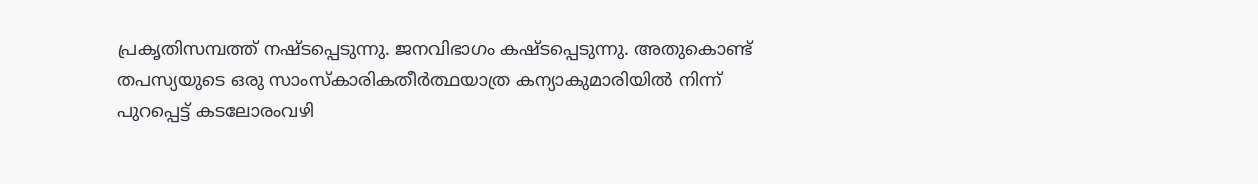പ്രകൃതിസമ്പത്ത് നഷ്ടപ്പെടുന്നു. ജനവിഭാഗം കഷ്ടപ്പെടുന്നു. അതുകൊണ്ട് തപസ്യയുടെ ഒരു സാംസ്‌കാരികതീര്‍ത്ഥയാത്ര കന്യാകുമാരിയില്‍ നിന്ന് പുറപ്പെട്ട് കടലോരംവഴി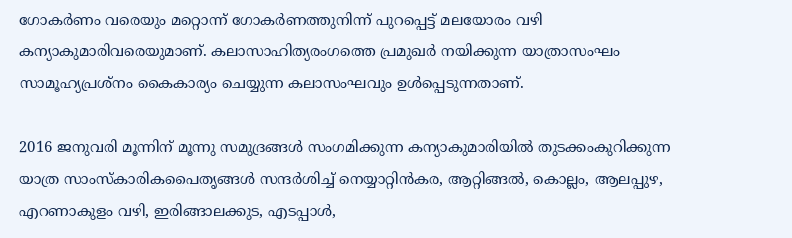ഗോകര്‍ണം വരെയും മറ്റൊന്ന് ഗോകര്‍ണത്തുനിന്ന് പുറപ്പെട്ട് മലയോരം വഴി കന്യാകുമാരിവരെയുമാണ്. കലാസാഹിത്യരംഗത്തെ പ്രമുഖര്‍ നയിക്കുന്ന യാത്രാസംഘം സാമൂഹ്യപ്രശ്‌നം കൈകാര്യം ചെയ്യുന്ന കലാസംഘവും ഉള്‍പ്പെടുന്നതാണ്.

2016 ജനുവരി മൂന്നിന് മൂന്നു സമുദ്രങ്ങള്‍ സംഗമിക്കുന്ന കന്യാകുമാരിയില്‍ തുടക്കംകുറിക്കുന്ന യാത്ര സാംസ്‌കാരികപൈതൃങ്ങള്‍ സന്ദര്‍ശിച്ച് നെയ്യാറ്റിന്‍കര, ആറ്റിങ്ങല്‍, കൊല്ലം, ആലപ്പുഴ, എറണാകുളം വഴി, ഇരിങ്ങാലക്കുട, എടപ്പാള്‍,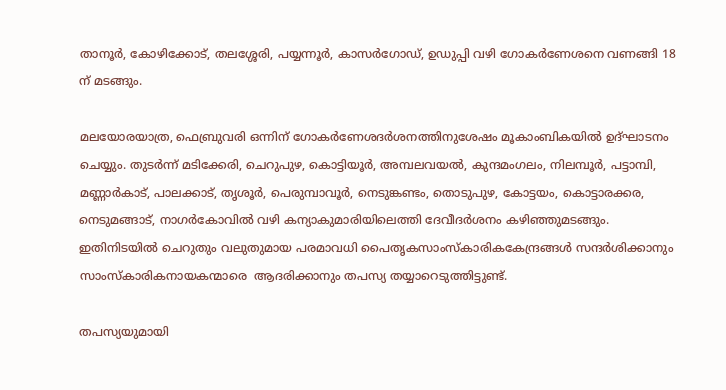താനൂര്‍, കോഴിക്കോട്, തലശ്ശേരി, പയ്യന്നൂര്‍, കാസര്‍ഗോഡ്, ഉഡുപ്പി വഴി ഗോകര്‍ണേശനെ വണങ്ങി 18 ന് മടങ്ങും.

മലയോരയാത്ര, ഫെബ്രുവരി ഒന്നിന് ഗോകര്‍ണേശദര്‍ശനത്തിനുശേഷം മൂകാംബികയില്‍ ഉദ്ഘാടനം ചെയ്യും. തുടര്‍ന്ന് മടിക്കേരി, ചെറുപുഴ, കൊട്ടിയൂര്‍, അമ്പലവയല്‍, കുന്ദമംഗലം, നിലമ്പൂര്‍, പട്ടാമ്പി, മണ്ണാര്‍കാട്, പാലക്കാട്, തൃശൂര്‍, പെരുമ്പാവൂര്‍, നെടുങ്കണ്ടം, തൊടുപുഴ, കോട്ടയം, കൊട്ടാരക്കര, നെടുമങ്ങാട്, നാഗര്‍കോവില്‍ വഴി കന്യാകുമാരിയിലെത്തി ദേവീദര്‍ശനം കഴിഞ്ഞുമടങ്ങും. ഇതിനിടയില്‍ ചെറുതും വലുതുമായ പരമാവധി പൈതൃകസാംസ്‌കാരികകേന്ദ്രങ്ങള്‍ സന്ദര്‍ശിക്കാനും സാംസ്‌കാരികനായകന്മാരെ  ആദരിക്കാനും തപസ്യ തയ്യാറെടുത്തിട്ടുണ്ട്.

തപസ്യയുമായി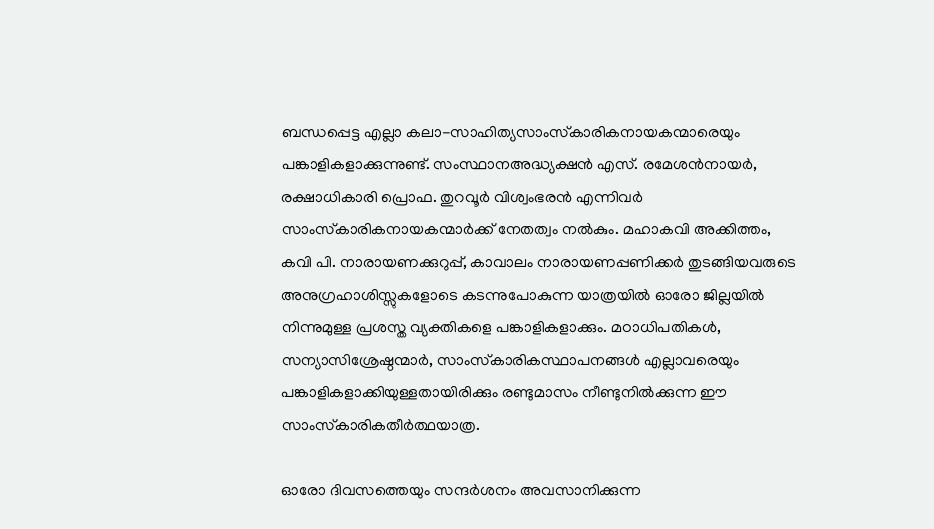ബന്ധപ്പെട്ട എല്ലാ കലാ-സാഹിത്യസാംസ്‌കാരികനായകന്മാരെയും പങ്കാളികളാക്കുന്നുണ്ട്. സംസ്ഥാനഅദ്ധ്യക്ഷന്‍ എസ്. രമേശന്‍നായര്‍, രക്ഷാധികാരി പ്രൊഫ. തുറവൂര്‍ വിശ്വംഭരന്‍ എന്നിവര്‍ സാംസ്‌കാരികനായകന്മാര്‍ക്ക് നേതത്വം നല്‍കും. മഹാകവി അക്കിത്തം, കവി പി. നാരായണക്കുറുപ്പ്, കാവാലം നാരായണപ്പണിക്കര്‍ തുടങ്ങിയവരുടെ അനുഗ്രഹാശിസ്സുകളോടെ കടന്നുപോകുന്ന യാത്രയില്‍ ഓരോ ജില്ലയില്‍ നിന്നുമുള്ള പ്രശസ്ത വ്യക്തികളെ പങ്കാളികളാക്കും. മഠാധിപതികള്‍, സന്യാസിശ്രേഷ്ഠന്മാര്‍, സാംസ്‌കാരികസ്ഥാപനങ്ങള്‍ എല്ലാവരെയും പങ്കാളികളാക്കിയുള്ളതായിരിക്കും രണ്ടുമാസം നീണ്ടുനില്‍ക്കുന്ന ഈ സാംസ്‌കാരികതീര്‍ത്ഥയാത്ര.

ഓരോ ദിവസത്തെയും സന്ദര്‍ശനം അവസാനിക്കുന്ന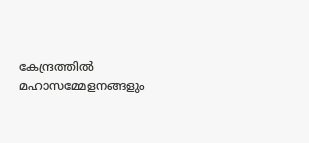കേന്ദ്രത്തില്‍ മഹാസമ്മേളനങ്ങളും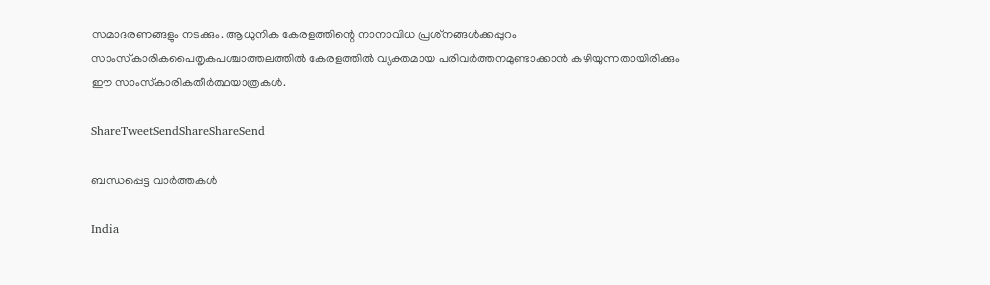സമാദരണങ്ങളും നടക്കും. ആധുനിക കേരളത്തിന്റെ നാനാവിധ പ്രശ്‌നങ്ങള്‍ക്കപ്പുറം സാംസ്‌കാരികപൈതൃകപശ്ചാത്തലത്തില്‍ കേരളത്തില്‍ വ്യക്തമായ പരിവര്‍ത്തനമുണ്ടാക്കാന്‍ കഴിയുന്നതായിരിക്കും ഈ സാംസ്‌കാരികതീര്‍ത്ഥയാത്രകള്‍.

ShareTweetSendShareShareSend

ബന്ധപ്പെട്ട വാര്‍ത്തകള്‍

India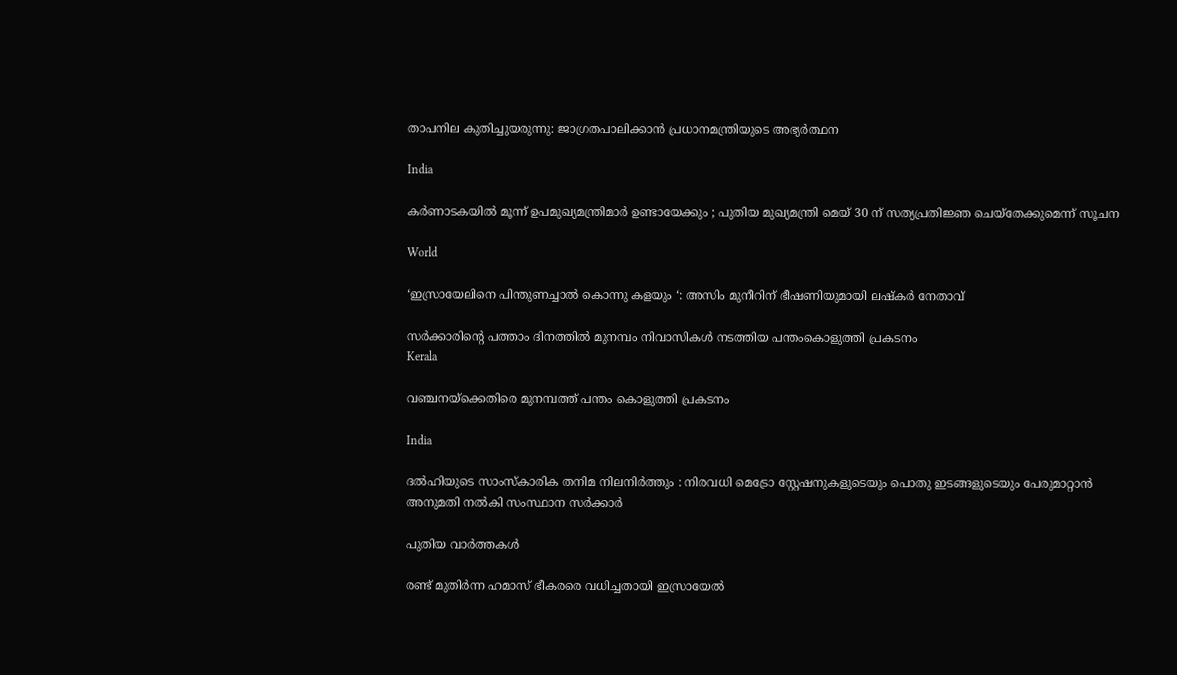താപനില കുതിച്ചുയരുന്നു: ജാഗ്രതപാലിക്കാന്‍ പ്രധാനമന്ത്രിയുടെ അഭ്യര്‍ത്ഥന

India

കർണാടകയിൽ മൂന്ന് ഉപമുഖ്യമന്ത്രിമാർ ഉണ്ടായേക്കും ; പുതിയ മുഖ്യമന്ത്രി മെയ് 30 ന് സത്യപ്രതിജ്ഞ ചെയ്തേക്കുമെന്ന് സൂചന

World

‘ഇസ്രായേലിനെ പിന്തുണച്ചാൽ കൊന്നു കളയും ‘: അസിം മുനീറിന് ഭീഷണിയുമായി ലഷ്‌കർ നേതാവ്

സര്‍ക്കാരിന്റെ പത്താം ദിനത്തില്‍ മുനമ്പം നിവാസികള്‍ നടത്തിയ പന്തംകൊളുത്തി പ്രകടനം
Kerala

വഞ്ചനയ്‌ക്കെതിരെ മുനമ്പത്ത് പന്തം കൊളുത്തി പ്രകടനം

India

ദൽഹിയുടെ സാംസ്കാരിക തനിമ നിലനിർത്തും : നിരവധി മെട്രോ സ്റ്റേഷനുകളുടെയും പൊതു ഇടങ്ങളുടെയും പേരുമാറ്റാൻ അനുമതി നൽകി സംസ്ഥാന സർക്കാർ

പുതിയ വാര്‍ത്തകള്‍

രണ്ട് മുതിർന്ന ഹമാസ് ഭീകരരെ വധിച്ചതായി ഇസ്രായേൽ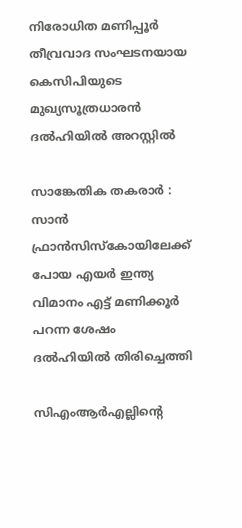നിരോധിത മണിപ്പൂർ തീവ്രവാദ സംഘടനയായ കെസിപിയുടെ മുഖ്യസൂത്രധാരൻ ദൽഹിയിൽ അറസ്റ്റിൽ

സാങ്കേതിക തകരാർ : സാൻ ഫ്രാൻസിസ്കോയിലേക്ക് പോയ എയർ ഇന്ത്യ വിമാനം എട്ട് മണിക്കൂർ പറന്ന ശേഷം ദൽഹിയിൽ തിരിച്ചെത്തി

സിഎംആര്‍എല്ലിന്റെ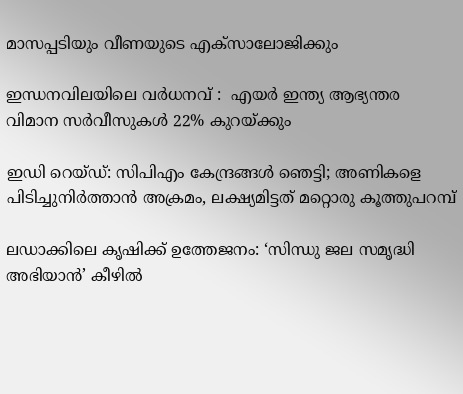മാസപ്പടിയും വീണയുടെ എക്‌സാലോജിക്കും

ഇന്ധനവിലയിലെ വർധനവ് :  എയർ ഇന്ത്യ ആഭ്യന്തര വിമാന സർവീസുകൾ 22% കുറയ്‌ക്കും

ഇഡി റെയ്ഡ്: സിപിഎം കേന്ദ്രങ്ങള്‍ ഞെട്ടി; അണികളെ പിടിച്ചുനിര്‍ത്താന്‍ അക്രമം, ലക്ഷ്യമിട്ടത് മറ്റൊരു കൂത്തുപറമ്പ്

ലഡാക്കിലെ കൃഷിക്ക് ഉത്തേജനം: ‘സിന്ധു ജല സമൃദ്ധി അഭിയാൻ’ കീഴിൽ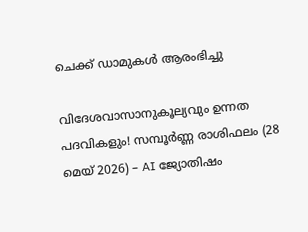ചെക്ക് ഡാമുകൾ ആരംഭിച്ചു

വിദേശവാസാനുകൂല്യവും ഉന്നത പദവികളും! സമ്പൂർണ്ണ രാശിഫലം (28 മെയ് 2026) – AI ജ്യോതിഷം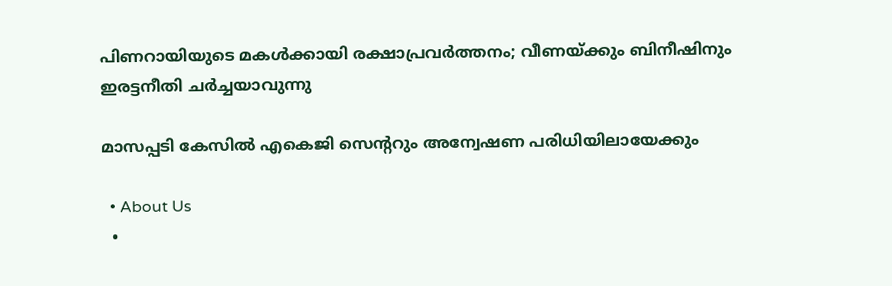പിണറായിയുടെ മകള്‍ക്കായി രക്ഷാപ്രവര്‍ത്തനം; വീണയ്‌ക്കും ബിനീഷിനും ഇരട്ടനീതി ചര്‍ച്ചയാവുന്നു

മാസപ്പടി കേസില്‍ എകെജി സെന്ററും അന്വേഷണ പരിധിയിലായേക്കും

  • About Us
  •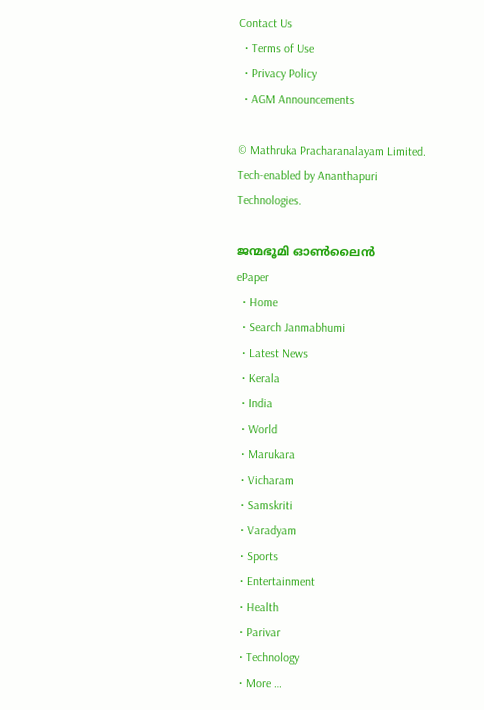Contact Us
  • Terms of Use
  • Privacy Policy
  • AGM Announcements

© Mathruka Pracharanalayam Limited.
Tech-enabled by Ananthapuri Technologies.

ജന്മഭൂമി ഓണ്‍ലൈന്‍
ePaper
  • Home
  • Search Janmabhumi
  • Latest News
  • Kerala
  • India
  • World
  • Marukara
  • Vicharam
  • Samskriti
  • Varadyam
  • Sports
  • Entertainment
  • Health
  • Parivar
  • Technology
  • More …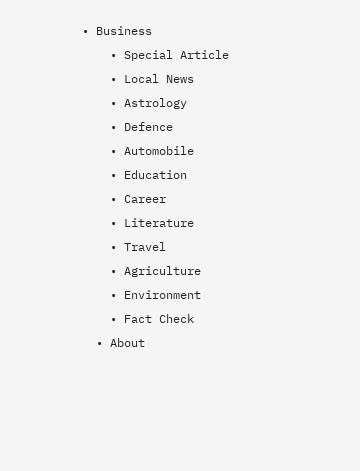• Business
    • Special Article
    • Local News
    • Astrology
    • Defence
    • Automobile
    • Education
    • Career
    • Literature
    • Travel
    • Agriculture
    • Environment
    • Fact Check
  • About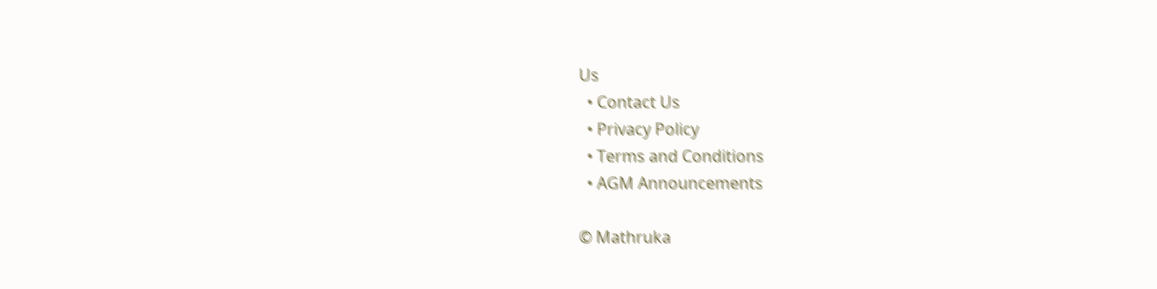Us
  • Contact Us
  • Privacy Policy
  • Terms and Conditions
  • AGM Announcements

© Mathruka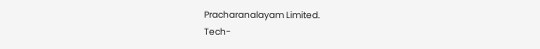Pracharanalayam Limited.
Tech-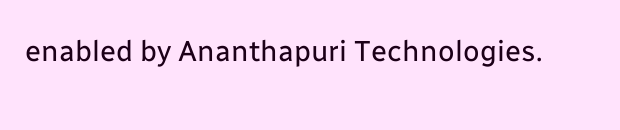enabled by Ananthapuri Technologies.